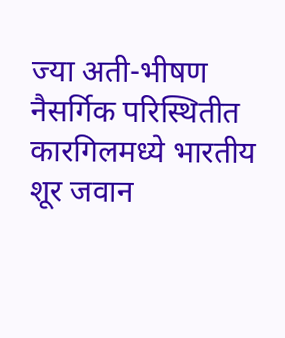ज्या अती-भीषण नैसर्गिक परिस्थितीत कारगिलमध्ये भारतीय शूर जवान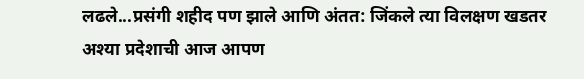लढले...प्रसंगी शहीद पण झाले आणि अंतत: जिंकले त्या विलक्षण खडतर अश्या प्रदेशाची आज आपण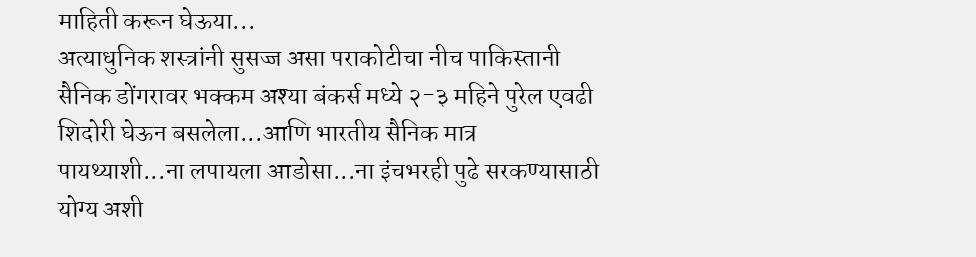माहिती करून घेऊया...
अत्याधुनिक शस्त्रांनी सुसज्ज असा पराकोटीचा नीच पाकिस्तानी सैनिक डोंगरावर भक्कम अश्या बंकर्स मध्ये २-३ महिने पुरेल एवढी शिदोरी घेऊन बसलेला...आणि भारतीय सैनिक मात्र पायथ्याशी...ना लपायला आडोसा...ना इंचभरही पुढे सरकण्यासाठी योग्य अशी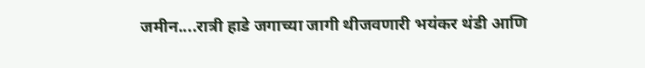जमीन....रात्री हाडे जगाच्या जागी थीजवणारी भयंकर थंडी आणि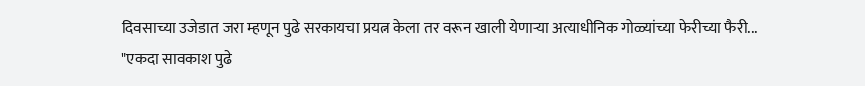दिवसाच्या उजेडात जरा म्हणून पुढे सरकायचा प्रयत्न केला तर वरून खाली येणाऱ्या अत्याधीनिक गोळ्यांच्या फेरीच्या फैरी...
"एकदा सावकाश पुढे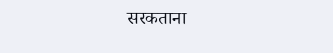सरकताना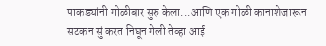पाकड्यांनी गोळीबार सुरु केला...आणि एक गोळी कानाशेजारून सटकन सुं करत निघून गेली तेव्हा आई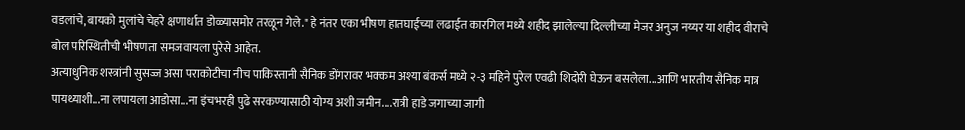वडलांचे, बायको मुलांचे चेहरे क्षणार्धात डोळ्यासमोर तरळून गेले." हे नंतर एका भीषण हातघाईच्या लढाईत कारगिल मध्ये शहीद झालेल्या दिल्लीच्या मेजर अनुज नय्यर या शहीद वीराचे बोल परिस्थितीची भीषणता समजवायला पुरेसे आहेत.
अत्याधुनिक शस्त्रांनी सुसज्ज असा पराकोटीचा नीच पाकिस्तानी सैनिक डोंगरावर भक्कम अश्या बंकर्स मध्ये २-३ महिने पुरेल एवढी शिदोरी घेऊन बसलेला...आणि भारतीय सैनिक मात्र पायथ्याशी...ना लपायला आडोसा...ना इंचभरही पुढे सरकण्यासाठी योग्य अशी जमीन....रात्री हाडे जगाच्या जागी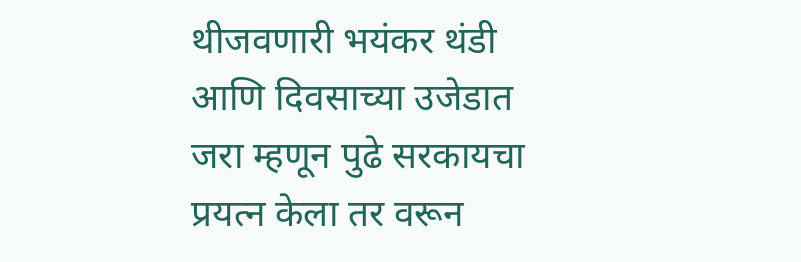थीजवणारी भयंकर थंडी आणि दिवसाच्या उजेडात जरा म्हणून पुढे सरकायचा प्रयत्न केला तर वरून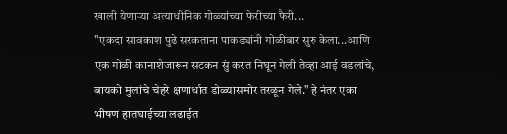खाली येणाऱ्या अत्याधीनिक गोळ्यांच्या फेरीच्या फैरी...
"एकदा सावकाश पुढे सरकताना पाकड्यांनी गोळीबार सुरु केला...आणि एक गोळी कानाशेजारून सटकन सुं करत निघून गेली तेव्हा आई वडलांचे, बायको मुलांचे चेहरे क्षणार्धात डोळ्यासमोर तरळून गेले." हे नंतर एका भीषण हातघाईच्या लढाईत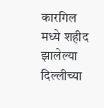कारगिल मध्ये शहीद झालेल्या दिल्लीच्या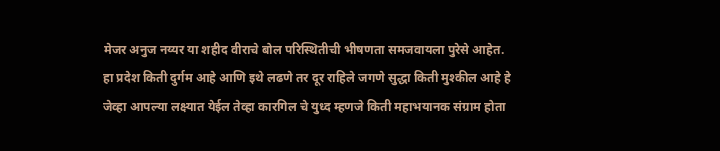मेजर अनुज नय्यर या शहीद वीराचे बोल परिस्थितीची भीषणता समजवायला पुरेसे आहेत.
हा प्रदेश किती दुर्गम आहे आणि इथे लढणे तर दूर राहिले जगणे सुद्धा किती मुश्कील आहे हे जेव्हा आपल्या लक्ष्यात येईल तेव्हा कारगिल चे युध्द म्हणजे किती महाभयानक संग्राम होता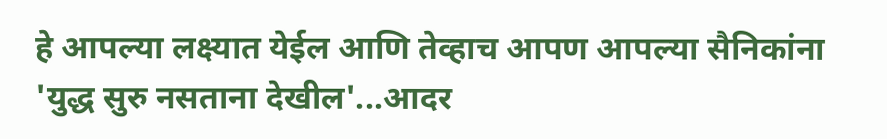हे आपल्या लक्ष्यात येईल आणि तेव्हाच आपण आपल्या सैनिकांना 'युद्ध सुरु नसताना देखील'...आदर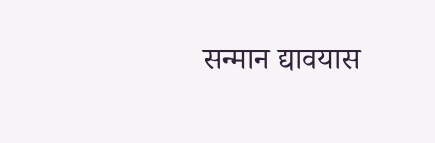सन्मान द्यावयास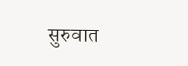सुरुवात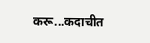करू...कदाचीत